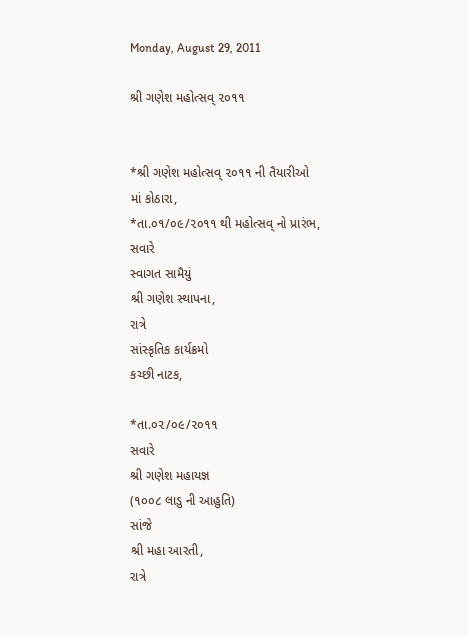Monday, August 29, 2011

શ્રી ગણેશ મહોત્સવ્ ૨૦૧૧


*શ્રી ગણેશ મહોત્સવ્ ૨૦૧૧ ની તૈયારીઓ માં કોઠારા,
*તા.૦૧/૦૯/૨૦૧૧ થી મહોત્સવ્ નો પ્રારંભ,
સવારે
સ્વાગત સામૈયું
શ્રી ગણેશ સ્થાપના,
રાત્રે
સાંસ્કૃતિક કાર્યક્રમો
કચ્છી નાટક,

*તા.૦૨/૦૯/૨૦૧૧
સવારે
શ્રી ગણેશ મહાયજ્ઞ
(૧૦૦૮ લાડુ ની આહુતિ)
સાંજે
શ્રી મહા આરતી,
રાત્રે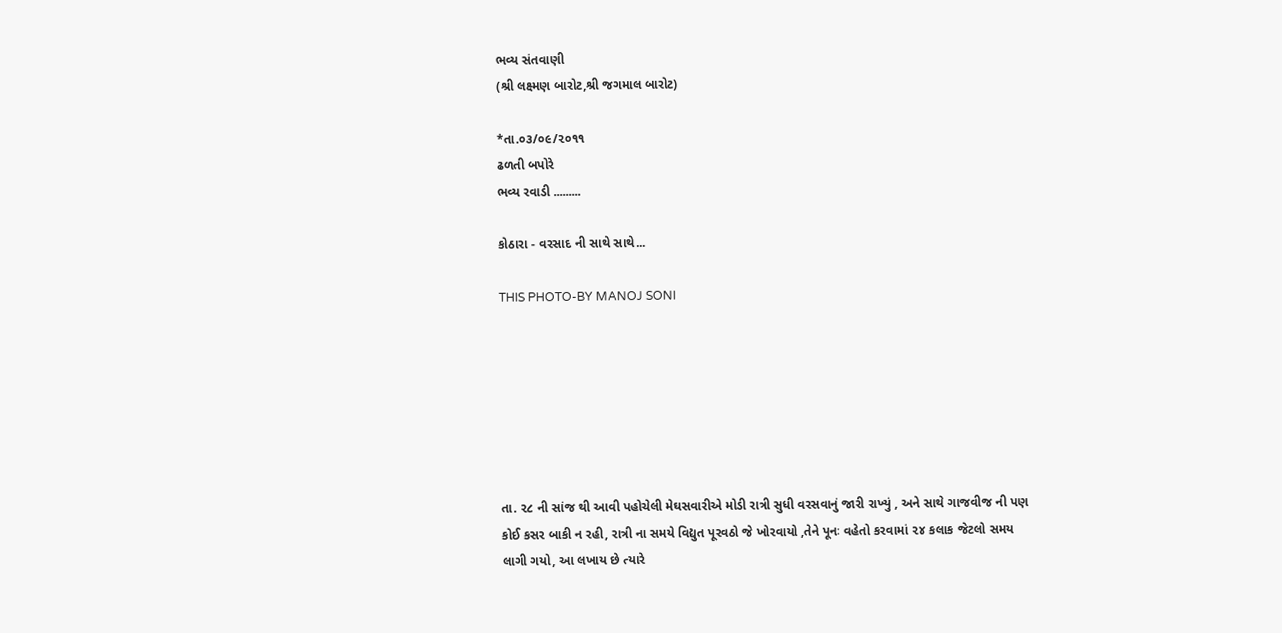ભવ્ય સંતવાણી
(શ્રી લક્ષ્મણ બારોટ,શ્રી જગમાલ બારોટ)

*તા.૦૩/૦૯/૨૦૧૧
ઢળતી બપોરે
ભવ્ય રવાડી .........

કોઠારા - વરસાદ ની સાથે સાથે...

THIS PHOTO-BY MANOJ SONI







તા. ૨૮ ની સાંજ થી આવી પહોચેલી મેઘસવારીએ મોડી રાત્રી સુધી વરસવાનું જારી રાખ્યું , અને સાથે ગાજવીજ ની પણ કોઈ કસર બાકી ન રહી, રાત્રી ના સમયે વિદ્યુત પૂરવઠો જે ખોરવાયો ,તેને પૂનઃ વહેતો કરવામાં ૨૪ કલાક જેટલો સમય લાગી ગયો, આ લખાય છે ત્યારે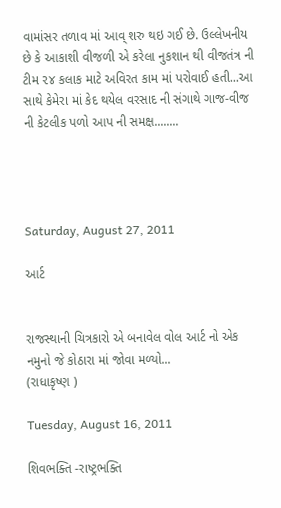વામાંસર તળાવ માં આવ્ શરુ થઇ ગઈ છે. ઉલ્લેખનીય છે કે આકાશી વીજળી એ કરેલા નુકશાન થી વીજતંત્ર ની ટીમ ૨૪ કલાક માટે અવિરત કામ માં પરોવાઈ હતી...આ સાથે કેમેરા માં કેદ થયેલ વરસાદ ની સંગાથે ગાજ-વીજ ની કેટલીક પળો આપ ની સમક્ષ........




Saturday, August 27, 2011

આર્ટ


રાજસ્થાની ચિત્રકારો એ બનાવેલ વોલ આર્ટ નો એક નમુનો જે કોઠારા માં જોવા મળ્યો...
(રાધાકૃષ્ણ )

Tuesday, August 16, 2011

શિવભક્તિ -રાષ્ટ્રભક્તિ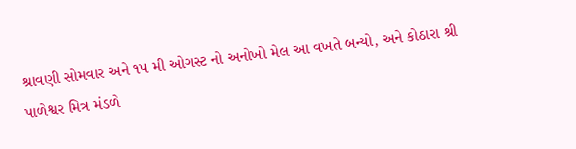શ્રાવણી સોમવાર અને ૧૫ મી ઓગસ્ટ નો અનોખો મેલ આ વખતે બન્યો, અને કોઠારા શ્રી પાળેશ્વર મિત્ર મંડળે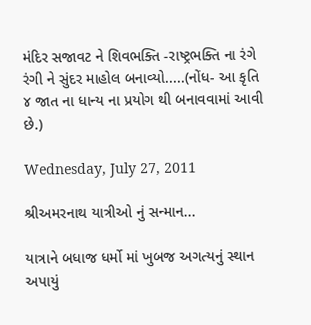મંદિર સજાવટ ને શિવભક્તિ -રાષ્ટ્રભક્તિ ના રંગે રંગી ને સુંદર માહોલ બનાવ્યો.....(નોંધ- આ કૃતિ ૪ જાત ના ધાન્ય ના પ્રયોગ થી બનાવવામાં આવી છે.)

Wednesday, July 27, 2011

શ્રીઅમરનાથ યાત્રીઓ નું સન્માન...

યાત્રાને બધાજ ધર્મો માં ખુબજ અગત્યનું સ્થાન અપાયું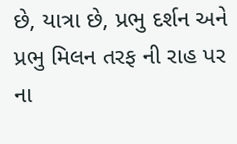છે, યાત્રા છે, પ્રભુ દર્શન અને પ્રભુ મિલન તરફ ની રાહ પર ના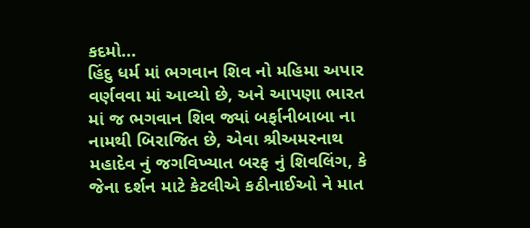કદમો...
હિંદુ ધર્મ માં ભગવાન શિવ નો મહિમા અપાર વર્ણવવા માં આવ્યો છે, અને આપણા ભારત માં જ ભગવાન શિવ જ્યાં બર્ફાનીબાબા ના નામથી બિરાજિત છે, એવા શ્રીઅમરનાથ મહાદેવ નું જગવિખ્યાત બરફ નું શિવલિંગ, કે જેના દર્શન માટે કેટલીએ કઠીનાઈઓ ને માત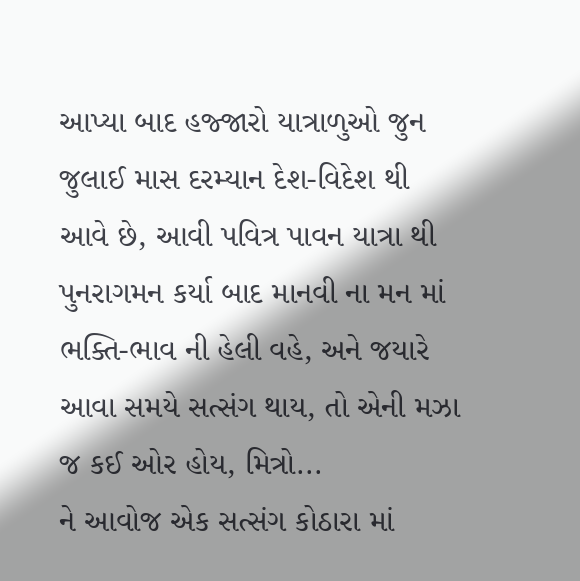આપ્યા બાદ હજ્જારો યાત્રાળુઓ જુન જુલાઈ માસ દરમ્યાન દેશ-વિદેશ થી આવે છે, આવી પવિત્ર પાવન યાત્રા થી પુનરાગમન કર્યા બાદ માનવી ના મન માં ભક્તિ-ભાવ ની હેલી વહે, અને જયારે આવા સમયે સત્સંગ થાય, તો એની મઝા જ કઈ ઓર હોય, મિત્રો...
ને આવોજ એક સત્સંગ કોઠારા માં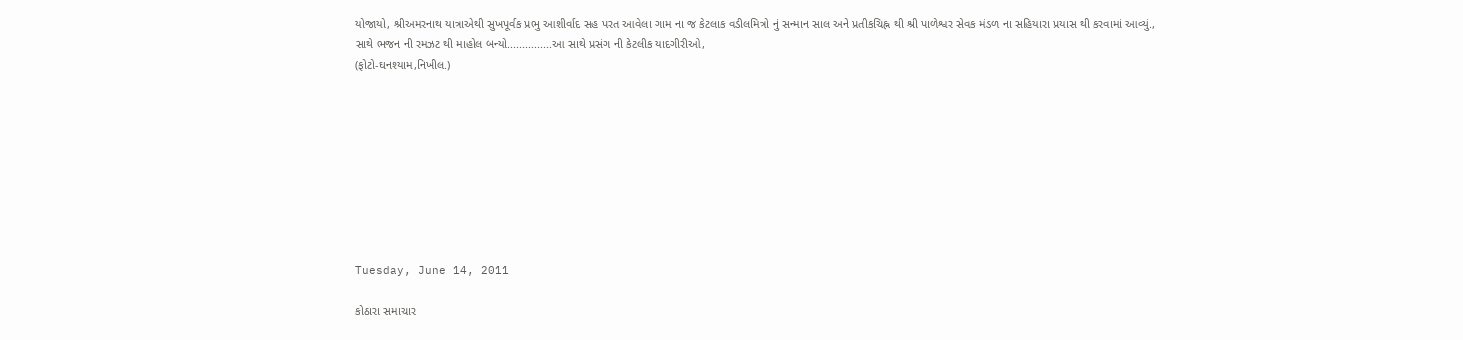યોજાયો, શ્રીઅમરનાથ યાત્રાએથી સુખપૂર્વક પ્રભુ આશીર્વાદ સહ પરત આવેલા ગામ ના જ કેટલાક વડીલમિત્રો નું સન્માન સાલ અને પ્રતીકચિહ્ન થી શ્રી પાળેશ્વર સેવક મંડળ ના સહિયારા પ્રયાસ થી કરવામાં આવ્યું.,
સાથે ભજન ની રમઝટ થી માહોલ બન્યો...............આ સાથે પ્રસંગ ની કેટલીક યાદગીરીઓ,
(ફોટો-ઘનશ્યામ,નિખીલ.)









Tuesday, June 14, 2011

કોઠારા સમાચાર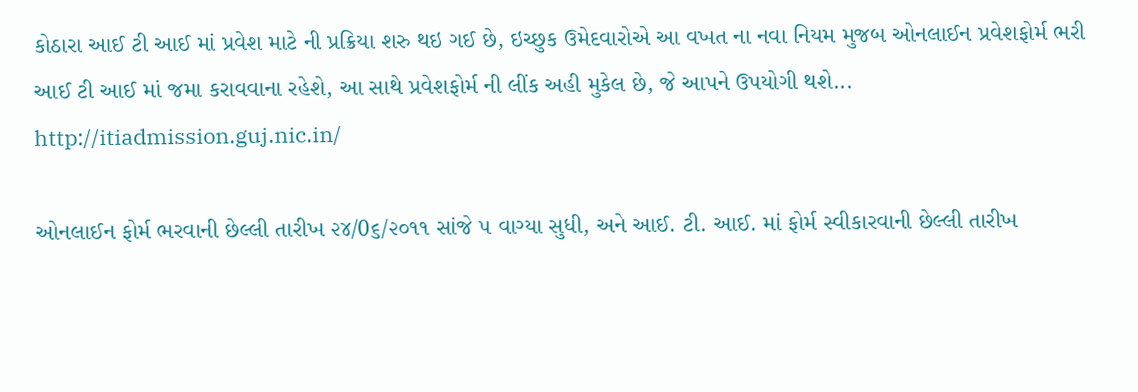કોઠારા આઈ ટી આઈ માં પ્રવેશ માટે ની પ્રક્રિયા શરુ થઇ ગઈ છે, ઇચ્છુક ઉમેદવારોએ આ વખત ના નવા નિયમ મુજબ ઓનલાઈન પ્રવેશફોર્મ ભરી આઈ ટી આઈ માં જમા કરાવવાના રહેશે, આ સાથે પ્રવેશફોર્મ ની લીંક અહી મુકેલ છે, જે આપને ઉપયોગી થશે...
http://itiadmission.guj.nic.in/

ઓનલાઈન ફોર્મ ભરવાની છેલ્લી તારીખ ૨૪/0૬/૨૦૧૧ સાંજે ૫ વાગ્યા સુધી, અને આઈ. ટી. આઈ. માં ફોર્મ સ્વીકારવાની છેલ્લી તારીખ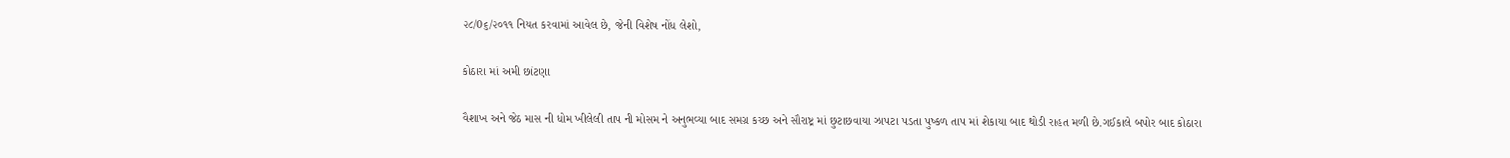૨૮/0૬/૨૦૧૧ નિયત કરવામાં આવેલ છે, જેની વિશેષ નોંધ લેશો,

કોઠારા માં અમી છાંટણા

વૈશાખ અને જેઠ માસ ની ધોમ ખીલેલી તાપ ની મોસમ ને અનુભવ્યા બાદ સમગ્ર કચ્છ અને સૌરાષ્ટ્ર માં છુટાછવાયા ઝાપટા પડતા પુષ્કળ તાપ માં શેકાયા બાદ થોડી રાહત મળી છે.ગઈકાલે બપોર બાદ કોઠારા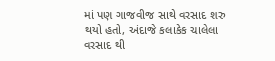માં પણ ગાજવીજ સાથે વરસાદ શરુ થયો હતો, અંદાજે કલાકેક ચાલેલા વરસાદ થી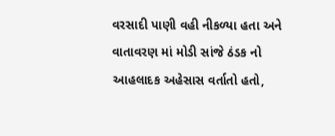વરસાદી પાણી વહી નીકળ્યા હતા અને વાતાવરણ માં મોડી સાંજે ઠંડક નો આહલાદક અહેસાસ વર્તાતો હતો,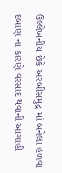ઉલ્લેખનીય છેકે અરબીસમુદ્ર માં બનેલા હળવા દબાણ ના કારણે વરસાદ થવાની આગાહી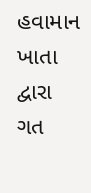હવામાન ખાતા દ્વારા ગત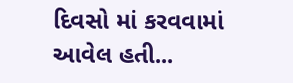દિવસો માં કરવવામાં આવેલ હતી...